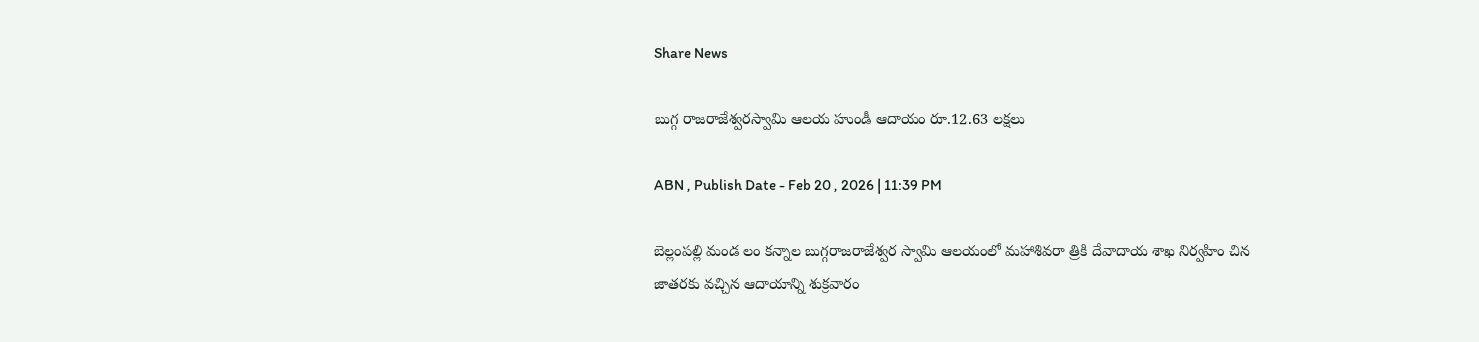Share News

బుగ్గ రాజరాజేశ్వరస్వామి ఆలయ హుండీ ఆదాయం రూ.12.63 లక్షలు

ABN , Publish Date - Feb 20 , 2026 | 11:39 PM

బెల్లంపల్లి మండ లం కన్నాల బుగ్గరాజరాజేశ్వర స్వామి ఆలయంలో మహాశివరా త్రికి దేవాదాయ శాఖ నిర్వహిం చిన జాతరకు వచ్చిన ఆదాయాన్ని శుక్రవారం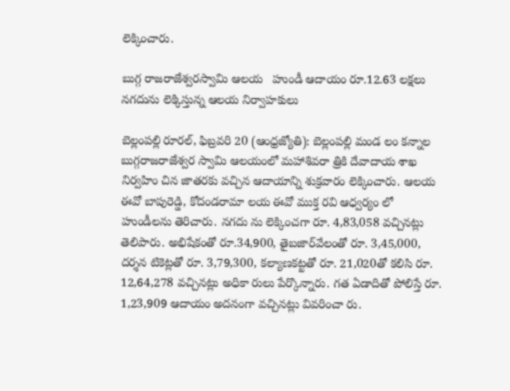లెక్కించారు.

బుగ్గ రాజరాజేశ్వరస్వామి ఆలయ   హుండీ ఆదాయం రూ.12.63 లక్షలు
నగదును లెక్కిస్తున్న ఆలయ నిర్వాహకులు

బెల్లంపల్లి రూరల్‌, ఫిబ్రవరి 20 (ఆంధ్రజ్యోతి): బెల్లంపల్లి మండ లం కన్నాల బుగ్గరాజరాజేశ్వర స్వామి ఆలయంలో మహాశివరా త్రికి దేవాదాయ శాఖ నిర్వహిం చిన జాతరకు వచ్చిన ఆదాయాన్ని శుక్రవారం లెక్కించారు. ఆలయ ఈవో బాపురెడ్డి, కోదండరామా లయ ఈవో ముక్త రవి ఆధ్వర్యం లో హుండీలను తెరిచారు. నగదు ను లెక్కించగా రూ. 4,83,058 వచ్చినట్లు తెలిపారు. అభిషేకంతో రూ.34,900, తైబజార్‌వేలంతో రూ. 3,45,000, దర్శన టికెట్లతో రూ. 3,79,300, కల్యాణకట్టతో రూ. 21,020తో కలిసి రూ. 12,64,278 వచ్చినట్లు అధికా రులు పేర్కొన్నారు. గత ఏడాదితో పోలిస్తే రూ. 1,23,909 ఆదాయం అదనంగా వచ్చినట్లు వివరించా రు.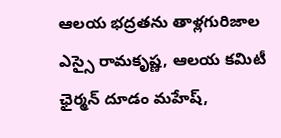ఆలయ భద్రతను తాళ్లగురిజాల ఎస్సై రామకృష్ణ, ఆలయ కమిటీ ఛైర్మన్‌ దూడం మహేష్‌,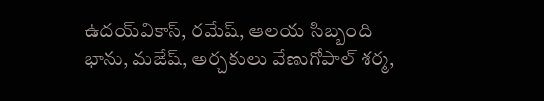ఉదయ్‌వికాస్‌, రమేష్‌, ఆలయ సిబ్బంది భాను, మఙేష్‌, అర్చకులు వేణుగోపాల్‌ శర్మ,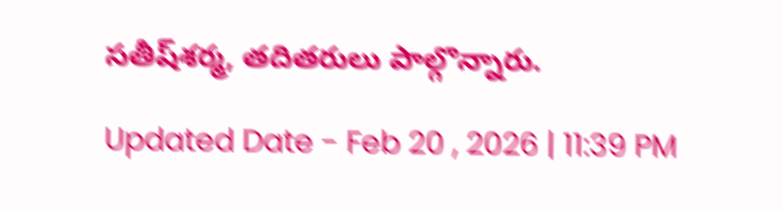సతీష్‌శర్మ, తదితరులు పాల్గొన్నారు.

Updated Date - Feb 20 , 2026 | 11:39 PM